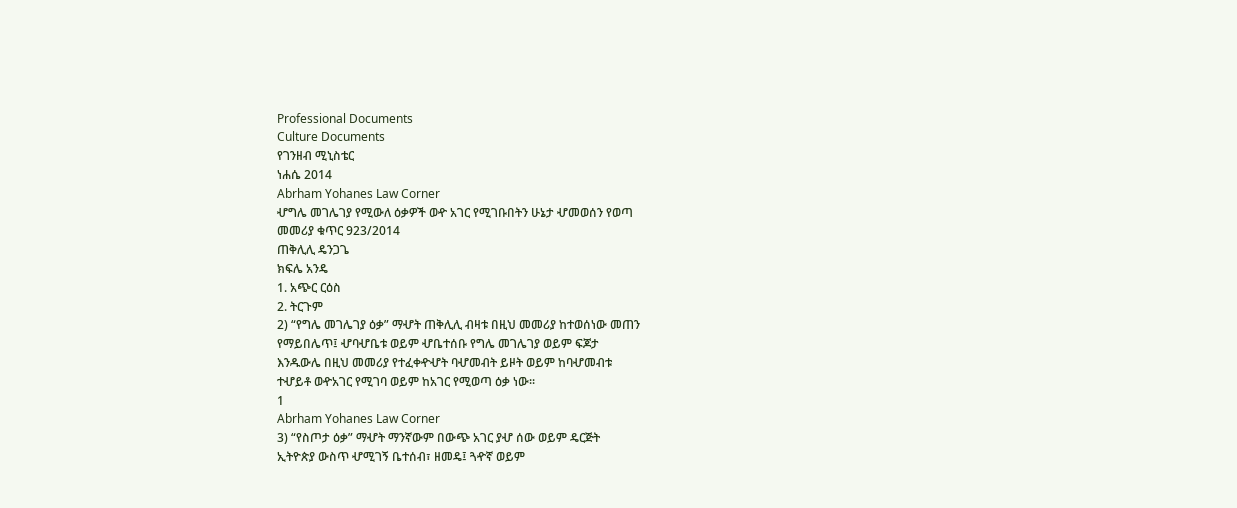Professional Documents
Culture Documents
የገንዘብ ሚኒስቴር
ነሐሴ 2014
Abrham Yohanes Law Corner
ሇግሌ መገሌገያ የሚውለ ዕቃዎች ወዯ አገር የሚገቡበትን ሁኔታ ሇመወሰን የወጣ
መመሪያ ቁጥር 923/2014
ጠቅሊሊ ዴንጋጌ
ክፍሌ አንዴ
1. አጭር ርዕስ
2. ትርጉም
2) “የግሌ መገሌገያ ዕቃ” ማሇት ጠቅሊሊ ብዛቱ በዚህ መመሪያ ከተወሰነው መጠን
የማይበሌጥ፤ ሇባሇቤቱ ወይም ሇቤተሰቡ የግሌ መገሌገያ ወይም ፍጆታ
እንዱውሌ በዚህ መመሪያ የተፈቀዯሇት ባሇመብት ይዞት ወይም ከባሇመብቱ
ተሇይቶ ወዯአገር የሚገባ ወይም ከአገር የሚወጣ ዕቃ ነው፡፡
1
Abrham Yohanes Law Corner
3) “የስጦታ ዕቃ” ማሇት ማንኛውም በውጭ አገር ያሇ ሰው ወይም ዴርጅት
ኢትዮጵያ ውስጥ ሇሚገኝ ቤተሰብ፣ ዘመዴ፤ ጓዯኛ ወይም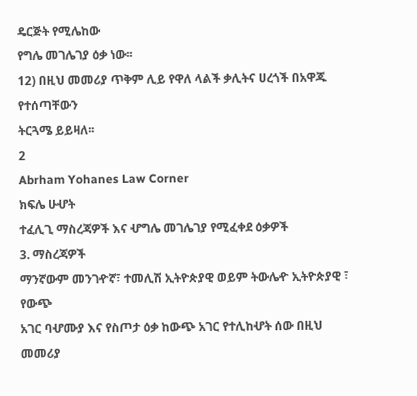ዴርጅት የሚሌከው
የግሌ መገሌገያ ዕቃ ነው፡፡
12) በዚህ መመሪያ ጥቅም ሊይ የዋለ ላልች ቃሊትና ሀረጎች በአዋጁ የተሰጣቸውን
ትርጓሜ ይይዛለ፡፡
2
Abrham Yohanes Law Corner
ክፍሌ ሁሇት
ተፈሊጊ ማስረጃዎች እና ሇግሌ መገሌገያ የሚፈቀደ ዕቃዎች
3. ማስረጃዎች
ማንኛውም መንገዯኛ፣ ተመሊሽ ኢትዮጵያዊ ወይም ትውሌዯ ኢትዮጵያዊ ፣ የውጭ
አገር ባሇሙያ እና የስጦታ ዕቃ ከውጭ አገር የተሊከሇት ሰው በዚህ መመሪያ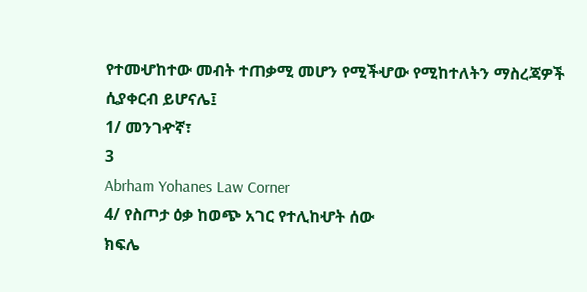የተመሇከተው መብት ተጠቃሚ መሆን የሚችሇው የሚከተለትን ማስረጃዎች
ሲያቀርብ ይሆናሌ፤
1/ መንገዯኛ፣
3
Abrham Yohanes Law Corner
4/ የስጦታ ዕቃ ከወጭ አገር የተሊከሇት ሰው
ክፍሌ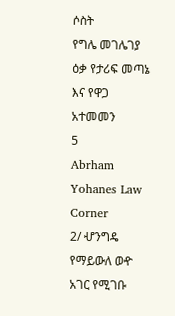ሶስት
የግሌ መገሌገያ ዕቃ የታሪፍ መጣኔ እና የዋጋ አተመመን
5
Abrham Yohanes Law Corner
2/ ሇንግዴ የማይውለ ወዯ አገር የሚገቡ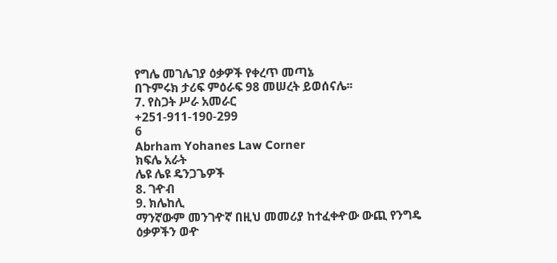የግሌ መገሌገያ ዕቃዎች የቀረጥ መጣኔ
በጉምሩክ ታሪፍ ምዕራፍ 98 መሠረት ይወሰናሌ፡፡
7. የስጋት ሥራ አመራር
+251-911-190-299
6
Abrham Yohanes Law Corner
ክፍሌ አራት
ሌዩ ሌዩ ዴንጋጌዎች
8. ገዯብ
9. ክሌከሊ
ማንኛውም መንገዯኛ በዚህ መመሪያ ከተፈቀዯው ውጪ የንግዴ ዕቃዎችን ወዯ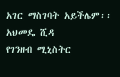አገር ማስገባት አይችሌም፡፡
አህመዴ ሺዳ
የገንዘብ ሚኒስትር